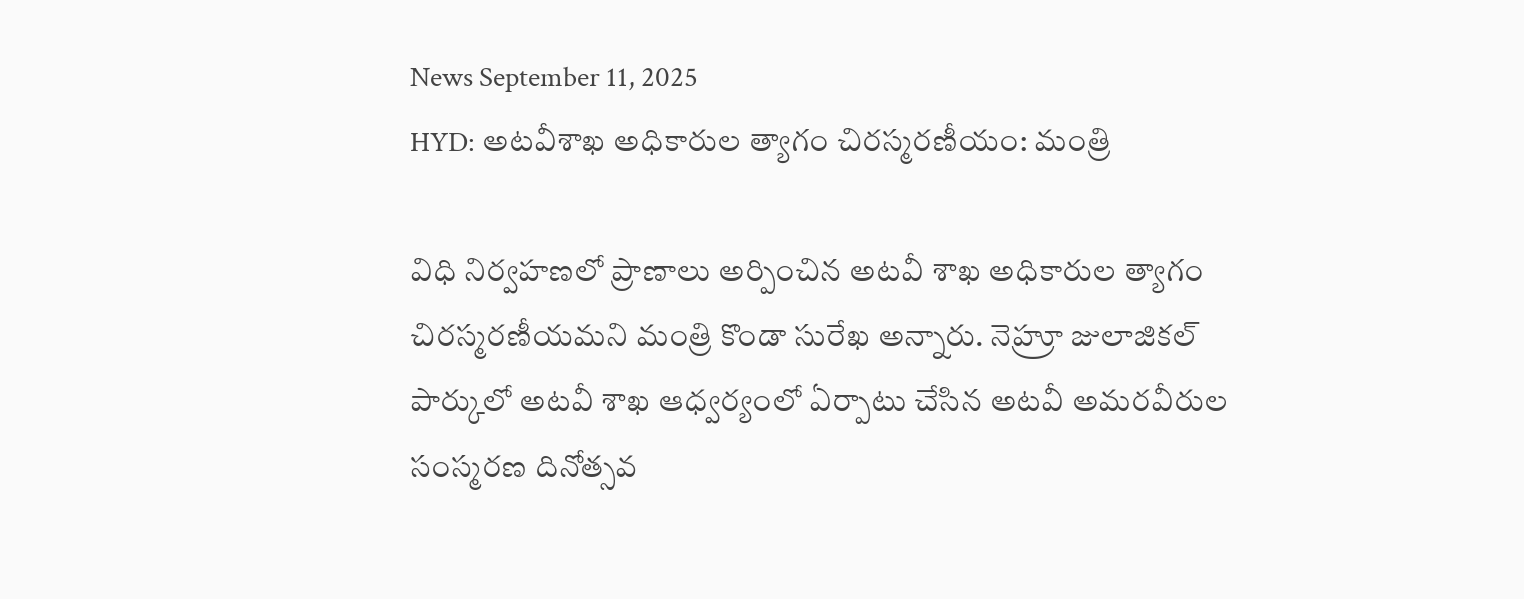News September 11, 2025
HYD: అటవీశాఖ అధికారుల త్యాగం చిరస్మరణీయం: మంత్రి

విధి నిర్వహణలో ప్రాణాలు అర్పించిన అటవీ శాఖ అధికారుల త్యాగం చిరస్మరణీయమని మంత్రి కొండా సురేఖ అన్నారు. నెహ్రూ జులాజికల్ పార్కులో అటవీ శాఖ ఆధ్వర్యంలో ఏర్పాటు చేసిన అటవీ అమరవీరుల సంస్మరణ దినోత్సవ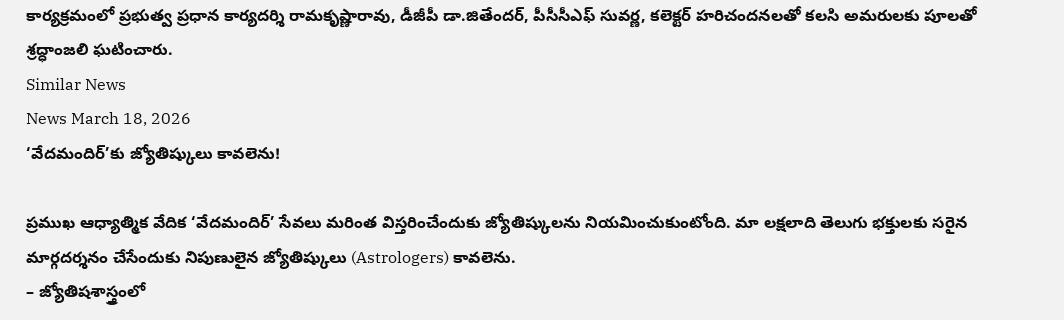కార్యక్రమంలో ప్రభుత్వ ప్రధాన కార్యదర్శి రామకృష్ణారావు, డీజీపీ డా.జితేందర్, పీసీసీఎఫ్ సువర్ణ, కలెక్టర్ హరిచందనలతో కలసి అమరులకు పూలతో శ్రద్ధాంజలి ఘటించారు.
Similar News
News March 18, 2026
‘వేదమందిర్’కు జ్యోతిష్కులు కావలెను!

ప్రముఖ ఆధ్యాత్మిక వేదిక ‘వేదమందిర్’ సేవలు మరింత విస్తరించేందుకు జ్యోతిష్కులను నియమించుకుంటోంది. మా లక్షలాది తెలుగు భక్తులకు సరైన మార్గదర్శనం చేసేందుకు నిపుణులైన జ్యోతిష్కులు (Astrologers) కావలెను.
– జ్యోతిషశాస్త్రంలో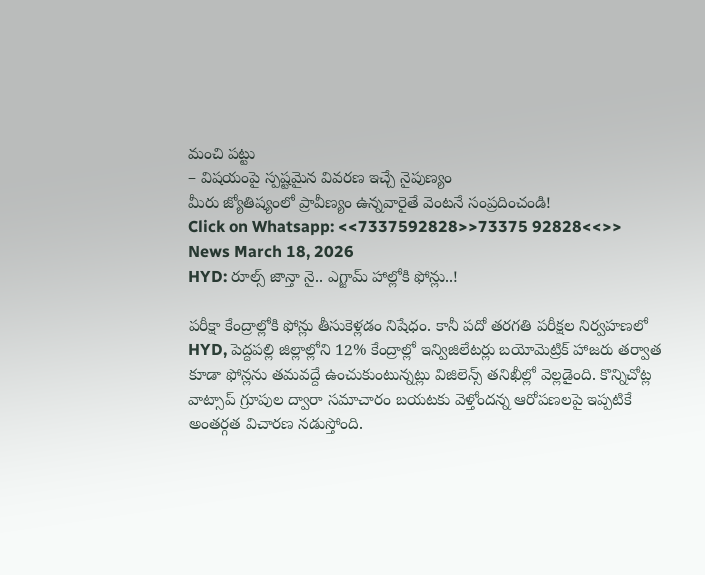మంచి పట్టు
– విషయంపై స్పష్టమైన వివరణ ఇచ్చే నైపుణ్యం
మీరు జ్యోతిష్యంలో ప్రావీణ్యం ఉన్నవారైతే వెంటనే సంప్రదించండి!
Click on Whatsapp: <<7337592828>>73375 92828<<>>
News March 18, 2026
HYD: రూల్స్ జాన్తా నై.. ఎగ్జామ్ హాల్లోకి ఫోన్లు..!

పరీక్షా కేంద్రాల్లోకి ఫోన్లు తీసుకెళ్లడం నిషేధం. కానీ పదో తరగతి పరీక్షల నిర్వహణలో HYD, పెద్దపల్లి జిల్లాల్లోని 12% కేంద్రాల్లో ఇన్విజిలేటర్లు బయోమెట్రిక్ హాజరు తర్వాత కూడా ఫోన్లను తమవద్దే ఉంచుకుంటున్నట్లు విజిలెన్స్ తనిఖీల్లో వెల్లడైంది. కొన్నిచోట్ల వాట్సాప్ గ్రూపుల ద్వారా సమాచారం బయటకు వెళ్తోందన్న ఆరోపణలపై ఇప్పటికే అంతర్గత విచారణ నడుస్తోంది.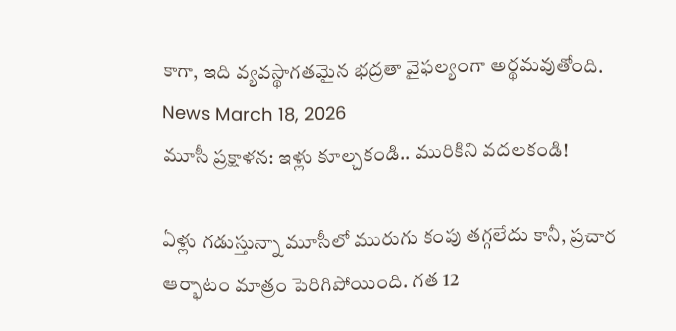కాగా, ఇది వ్యవస్థాగతమైన భద్రతా వైఫల్యంగా అర్థమవుతోంది.
News March 18, 2026
మూసీ ప్రక్షాళన: ఇళ్లు కూల్చకండి.. మురికిని వదలకండి!

ఏళ్లు గడుస్తున్నా మూసీలో మురుగు కంపు తగ్గలేదు కానీ, ప్రచార ఆర్భాటం మాత్రం పెరిగిపోయింది. గత 12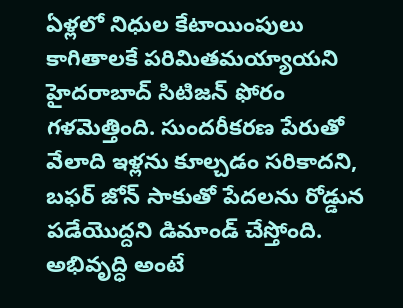ఏళ్లలో నిధుల కేటాయింపులు కాగితాలకే పరిమితమయ్యాయని హైదరాబాద్ సిటిజన్ ఫోరం గళమెత్తింది. సుందరీకరణ పేరుతో వేలాది ఇళ్లను కూల్చడం సరికాదని, బఫర్ జోన్ సాకుతో పేదలను రోడ్డున పడేయొద్దని డిమాండ్ చేస్తోంది. అభివృద్ధి అంటే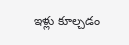ఇళ్లు కూల్చడం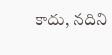కాదు, నదిని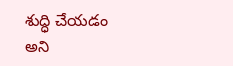శుద్ధి చేయడం అని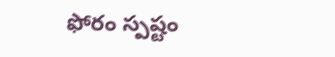ఫోరం స్పష్టం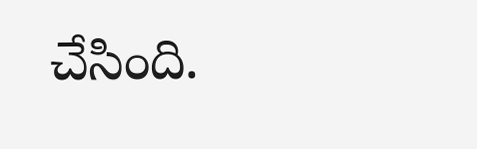చేసింది.